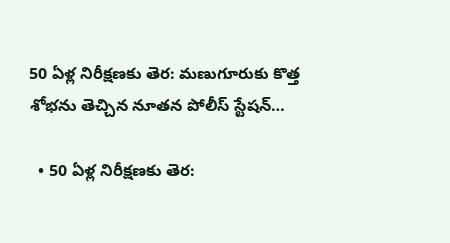50 ఏళ్ల నిరీక్షణకు తెర: మణుగూరుకు కొత్త శోభను తెచ్చిన నూతన పోలీస్ స్టేషన్…

  • 50 ఏళ్ల నిరీక్షణకు తెర: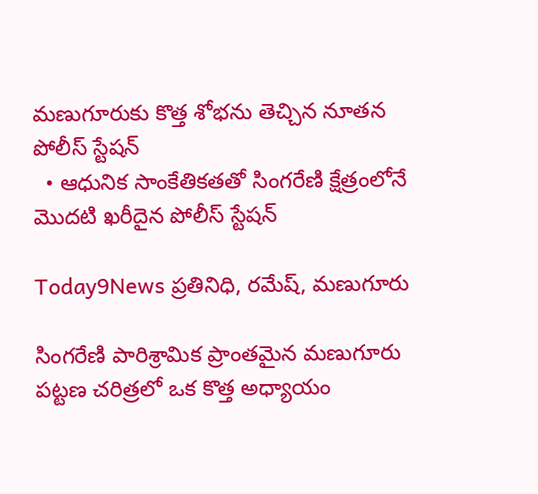మణుగూరుకు కొత్త శోభను తెచ్చిన నూతన పోలీస్ స్టేషన్
  • ఆధునిక సాంకేతికతతో సింగరేణి క్షేత్రంలోనే మొదటి ఖరీదైన పోలీస్ స్టేషన్

Today9News ప్రతినిధి, రమేష్, మణుగూరు

సింగరేణి పారిశ్రామిక ప్రాంతమైన మణుగూరు పట్టణ చరిత్రలో ఒక కొత్త అధ్యాయం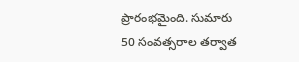ప్రారంభమైంది. సుమారు 50 సంవత్సరాల తర్వాత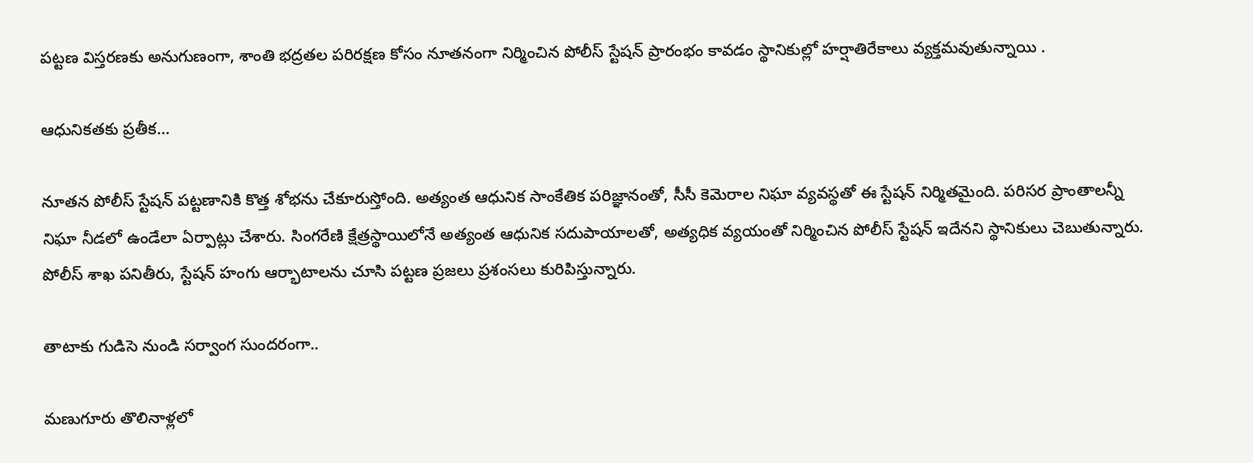పట్టణ విస్తరణకు అనుగుణంగా, శాంతి భద్రతల పరిరక్షణ కోసం నూతనంగా నిర్మించిన పోలీస్ స్టేషన్ ప్రారంభం కావడం స్థానికుల్లో హర్షాతిరేకాలు వ్యక్తమవుతున్నాయి .

ఆధునికతకు ప్రతీక…

నూతన పోలీస్ స్టేషన్ పట్టణానికి కొత్త శోభను చేకూరుస్తోంది. అత్యంత ఆధునిక సాంకేతిక పరిజ్ఞానంతో, సీసీ కెమెరాల నిఘా వ్యవస్థతో ఈ స్టేషన్ నిర్మితమైంది. పరిసర ప్రాంతాలన్నీ నిఘా నీడలో ఉండేలా ఏర్పాట్లు చేశారు. సింగరేణి క్షేత్రస్థాయిలోనే అత్యంత ఆధునిక సదుపాయాలతో, అత్యధిక వ్యయంతో నిర్మించిన పోలీస్ స్టేషన్ ఇదేనని స్థానికులు చెబుతున్నారు. పోలీస్ శాఖ పనితీరు, స్టేషన్ హంగు ఆర్భాటాలను చూసి పట్టణ ప్రజలు ప్రశంసలు కురిపిస్తున్నారు.

తాటాకు గుడిసె నుండి సర్వాంగ సుందరంగా..

మణుగూరు తొలినాళ్లలో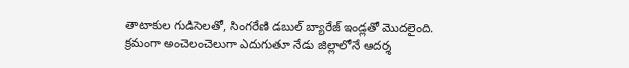తాటాకుల గుడిసెలతో, సింగరేణి డబుల్ బ్యారేజ్ ఇండ్లతో మొదలైంది. క్రమంగా అంచెలంచెలుగా ఎదుగుతూ నేడు జిల్లాలోనే ఆదర్శ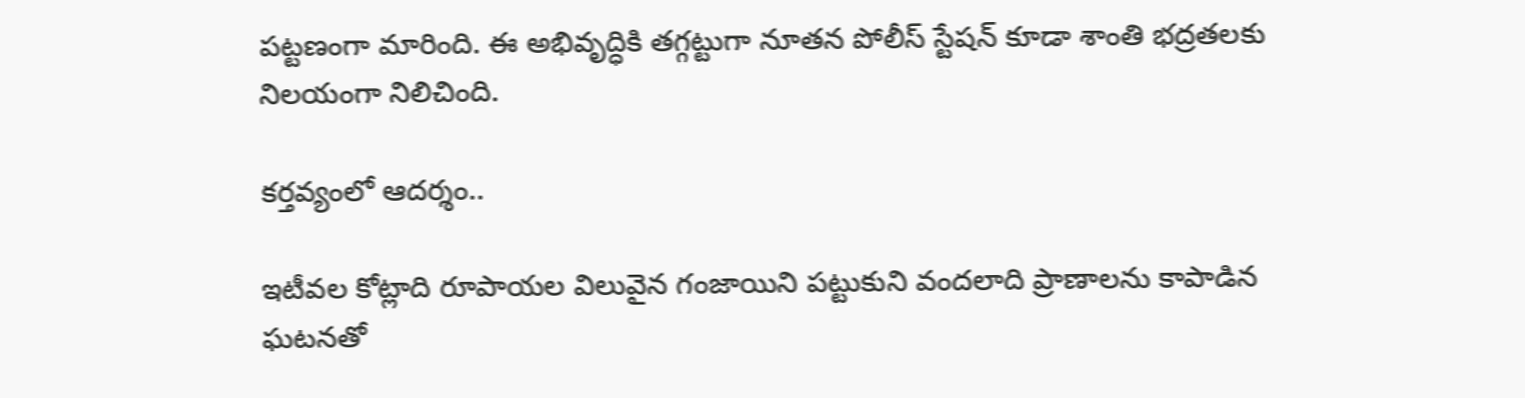పట్టణంగా మారింది. ఈ అభివృద్ధికి తగ్గట్టుగా నూతన పోలీస్ స్టేషన్ కూడా శాంతి భద్రతలకు నిలయంగా నిలిచింది.

కర్తవ్యంలో ఆదర్శం..

ఇటీవల కోట్లాది రూపాయల విలువైన గంజాయిని పట్టుకుని వందలాది ప్రాణాలను కాపాడిన ఘటనతో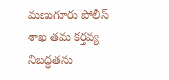మణుగూరు పోలీస్ శాఖ తమ కర్తవ్య నిబద్ధతను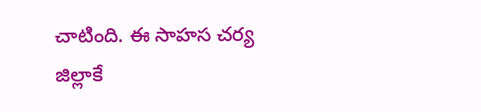చాటింది. ఈ సాహస చర్య జిల్లాకే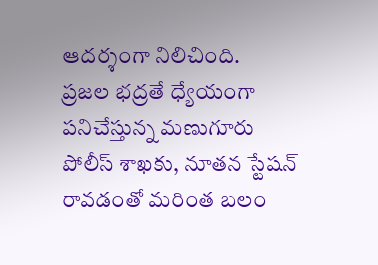ఆదర్శంగా నిలిచింది.
ప్రజల భద్రతే ధ్యేయంగా పనిచేస్తున్న మణుగూరు పోలీస్ శాఖకు, నూతన స్టేషన్ రావడంతో మరింత బలం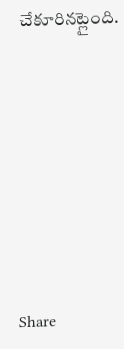చేకూరినట్లైంది.









Share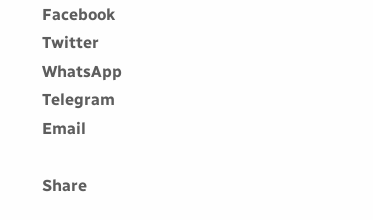Facebook
Twitter
WhatsApp
Telegram
Email

Share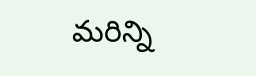మరిన్ని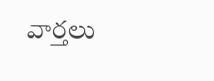వార్తలు